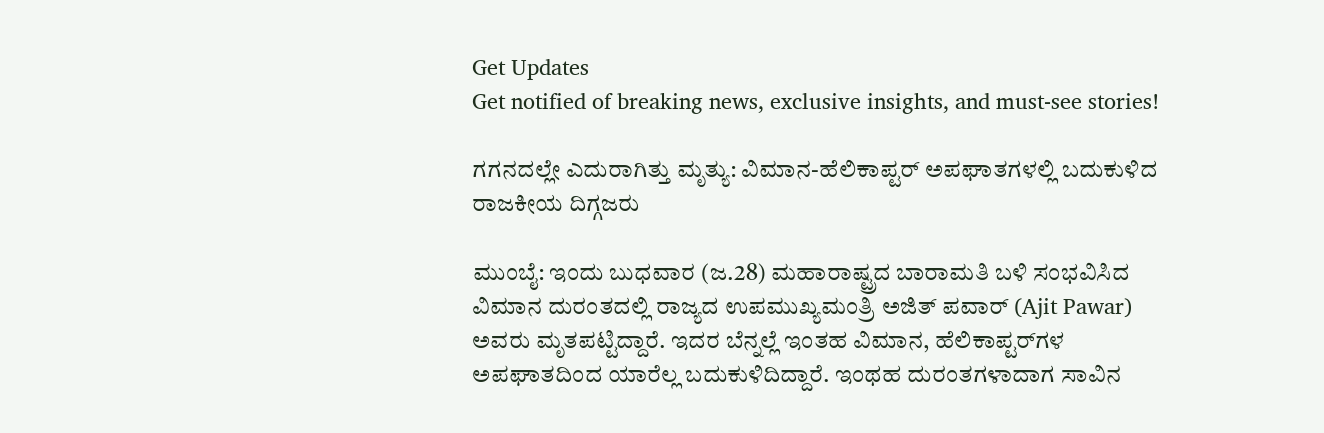Get Updates
Get notified of breaking news, exclusive insights, and must-see stories!

ಗಗನದಲ್ಲೇ ಎದುರಾಗಿತ್ತು ಮೃತ್ಯು: ವಿಮಾನ-ಹೆಲಿಕಾಪ್ಟರ್ ಅಪಘಾತಗಳಲ್ಲಿ ಬದುಕುಳಿದ ರಾಜಕೀಯ ದಿಗ್ಗಜರು

ಮುಂಬೈ: ಇಂದು ಬುಧವಾರ (ಜ.28) ಮಹಾರಾಷ್ಟ್ರದ ಬಾರಾಮತಿ ಬಳಿ ಸಂಭವಿಸಿದ ವಿಮಾನ ದುರಂತದಲ್ಲಿ ರಾಜ್ಯದ ಉಪಮುಖ್ಯಮಂತ್ರಿ ಅಜಿತ್ ಪವಾರ್ (Ajit Pawar) ಅವರು ಮೃತಪಟ್ಟಿದ್ದಾರೆ. ಇದರ ಬೆನ್ನಲ್ಲೆ ಇಂತಹ ವಿಮಾನ, ಹೆಲಿಕಾಪ್ಟರ್‌ಗಳ ಅಪಘಾತದಿಂದ ಯಾರೆಲ್ಲ ಬದುಕುಳಿದಿದ್ದಾರೆ. ಇಂಥಹ ದುರಂತಗಳಾದಾಗ ಸಾವಿನ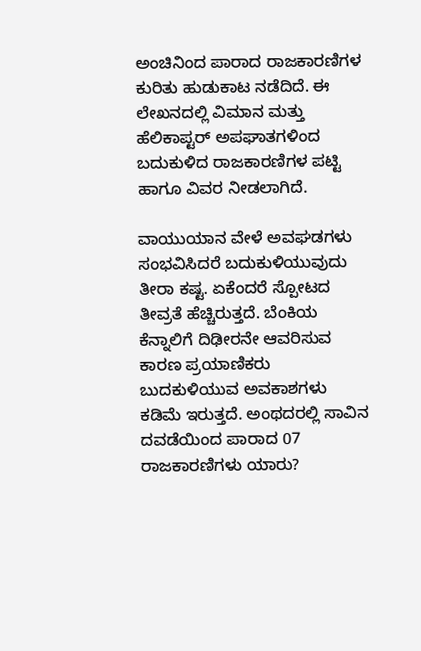ಅಂಚಿನಿಂದ ಪಾರಾದ ರಾಜಕಾರಣಿಗಳ ಕುರಿತು ಹುಡುಕಾಟ ನಡೆದಿದೆ. ಈ ಲೇಖನದಲ್ಲಿ ವಿಮಾನ ಮತ್ತು ಹೆಲಿಕಾಪ್ಟರ್ ಅಪಘಾತಗಳಿಂದ ಬದುಕುಳಿದ ರಾಜಕಾರಣಿಗಳ ಪಟ್ಟಿ ಹಾಗೂ ವಿವರ ನೀಡಲಾಗಿದೆ.

ವಾಯುಯಾನ ವೇಳೆ ಅವಘಡಗಳು ಸಂಭವಿಸಿದರೆ ಬದುಕುಳಿಯುವುದು ತೀರಾ ಕಷ್ಟ. ಏಕೆಂದರೆ ಸ್ಪೋಟದ ತೀವ್ರತೆ ಹೆಚ್ಚಿರುತ್ತದೆ. ಬೆಂಕಿಯ ಕೆನ್ನಾಲಿಗೆ ದಿಢೀರನೇ ಆವರಿಸುವ ಕಾರಣ ಪ್ರಯಾಣಿಕರು ಬುದಕುಳಿಯುವ ಅವಕಾಶಗಳು ಕಡಿಮೆ ಇರುತ್ತದೆ. ಅಂಥದರಲ್ಲಿ ಸಾವಿನ ದವಡೆಯಿಂದ ಪಾರಾದ 07 ರಾಜಕಾರಣಿಗಳು ಯಾರು?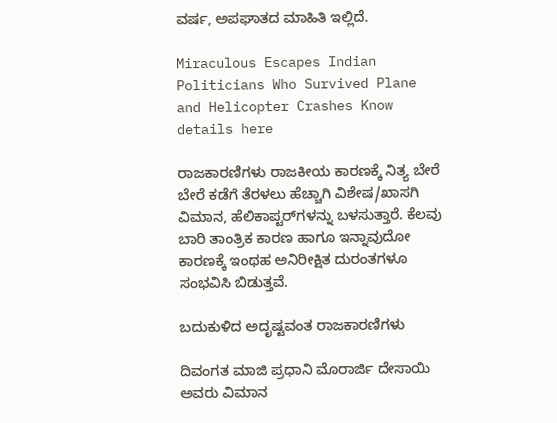ವರ್ಷ, ಅಪಘಾತದ ಮಾಹಿತಿ ಇಲ್ಲಿದೆ.

Miraculous Escapes Indian Politicians Who Survived Plane and Helicopter Crashes Know details here

ರಾಜಕಾರಣಿಗಳು ರಾಜಕೀಯ ಕಾರಣಕ್ಕೆ ನಿತ್ಯ ಬೇರೆ ಬೇರೆ ಕಡೆಗೆ ತೆರಳಲು ಹೆಚ್ಚಾಗಿ ವಿಶೇಷ/ಖಾಸಗಿ ವಿಮಾನ, ಹೆಲಿಕಾಪ್ಟರ್‌ಗಳನ್ನು ಬಳಸುತ್ತಾರೆ. ಕೆಲವು ಬಾರಿ ತಾಂತ್ರಿಕ ಕಾರಣ ಹಾಗೂ ಇನ್ನಾವುದೋ ಕಾರಣಕ್ಕೆ ಇಂಥಹ ಅನಿರೀಕ್ಷಿತ ದುರಂತಗಳೂ ಸಂಭವಿಸಿ ಬಿಡುತ್ತವೆ.

ಬದುಕುಳಿದ ಅದೃಷ್ಟವಂತ ರಾಜಕಾರಣಿಗಳು

ದಿವಂಗತ ಮಾಜಿ ಪ್ರಧಾನಿ ಮೊರಾರ್ಜಿ ದೇಸಾಯಿ ಅವರು ವಿಮಾನ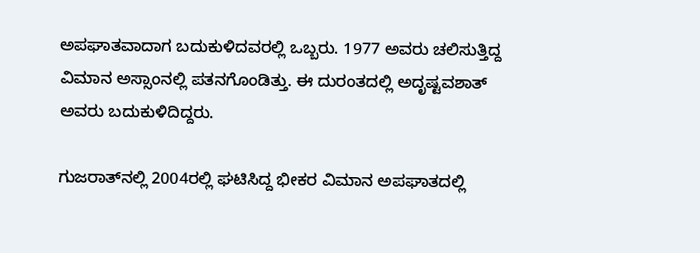ಅಪಘಾತವಾದಾಗ ಬದುಕುಳಿದವರಲ್ಲಿ ಒಬ್ಬರು. 1977 ಅವರು ಚಲಿಸುತ್ತಿದ್ದ ವಿಮಾನ ಅಸ್ಸಾಂನಲ್ಲಿ ಪತನಗೊಂಡಿತ್ತು. ಈ ದುರಂತದಲ್ಲಿ ಅದೃಷ್ಟವಶಾತ್ ಅವರು ಬದುಕುಳಿದಿದ್ದರು.

ಗುಜರಾತ್‌ನಲ್ಲಿ 2004ರಲ್ಲಿ ಘಟಿಸಿದ್ದ ಭೀಕರ ವಿಮಾನ ಅಪಘಾತದಲ್ಲಿ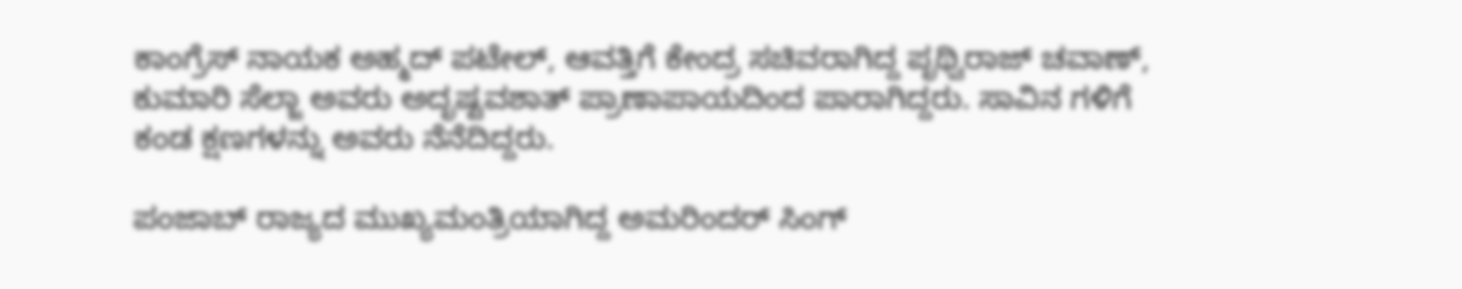ಕಾಂಗ್ರೆಸ್ ನಾಯಕ ಅಹ್ಮದ್ ಪಟೇಲ್, ಆವತ್ತಿಗೆ ಕೇಂದ್ರ ಸಚಿವರಾಗಿದ್ದ ಪೃಥ್ವಿರಾಜ್ ಚವಾಣ್, ಕುಮಾರಿ ಸೆಲ್ಜಾ ಅವರು ಅದೃಷ್ಟವಶಾತ್ ಪ್ರಾಣಾಪಾಯದಿಂದ ಪಾರಾಗಿದ್ದರು. ಸಾವಿನ ಗಳಿಗೆ ಕಂಡ ಕ್ಷಣಗಳನ್ನು ಅವರು ನೆನೆದಿದ್ದರು.

ಪಂಜಾಬ್ ರಾಜ್ಯದ ಮುಖ್ಯಮಂತ್ರಿಯಾಗಿದ್ದ ಅಮರಿಂದರ್ ಸಿಂಗ್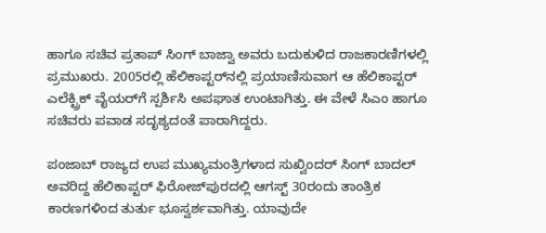ಹಾಗೂ ಸಚಿವ ಪ್ರತಾಪ್ ಸಿಂಗ್ ಬಾಜ್ವಾ ಅವರು ಬದುಕುಳಿದ ರಾಜಕಾರಣಿಗಳಲ್ಲಿ ಪ್ರಮುಖರು. 2005ರಲ್ಲಿ ಹೆಲಿಕಾಪ್ಟರ್‌ನಲ್ಲಿ ಪ್ರಯಾಣಿಸುವಾಗ ಆ ಹೆಲಿಕಾಪ್ಟರ್ ಎಲೆಕ್ಟ್ರಿಕ್ ವೈಯರ್‌ಗೆ ಸ್ಪರ್ಶಿಸಿ ಅಪಘಾತ ಉಂಟಾಗಿತ್ತು. ಈ ವೇಳೆ ಸಿಎಂ ಹಾಗೂ ಸಚಿವರು ಪವಾಡ ಸದೃಶ್ಯದಂತೆ ಪಾರಾಗಿದ್ದರು.

ಪಂಜಾಬ್ ರಾಜ್ಯದ ಉಪ ಮುಖ್ಯಮಂತ್ರಿಗಳಾದ ಸುಖ್ವಿಂದರ್ ಸಿಂಗ್ ಬಾದಲ್ ಅವರಿದ್ದ ಹೆಲಿಕಾಪ್ಟರ್ ಫಿರೋಜ್‌ಪುರದಲ್ಲಿ ಆಗಸ್ಟ್ 30ರಂದು ತಾಂತ್ರಿಕ ಕಾರಣಗಳಿಂದ ತುರ್ತು ಭೂಸ್ವರ್ಶವಾಗಿತ್ತು. ಯಾವುದೇ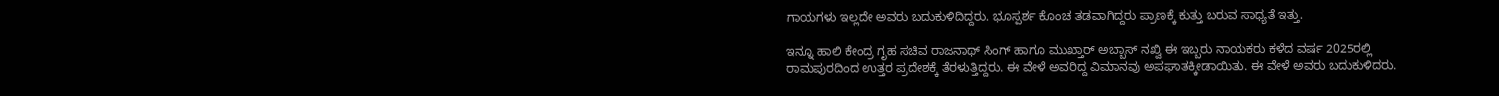ಗಾಯಗಳು ಇಲ್ಲದೇ ಅವರು ಬದುಕುಳಿದಿದ್ದರು. ಭೂಸ್ಪರ್ಶ ಕೊಂಚ ತಡವಾಗಿದ್ದರು ಪ್ರಾಣಕ್ಕೆ ಕುತ್ತು ಬರುವ ಸಾಧ್ಯತೆ ಇತ್ತು.

ಇನ್ನೂ ಹಾಲಿ ಕೇಂದ್ರ ಗೃಹ ಸಚಿವ ರಾಜನಾಥ್ ಸಿಂಗ್ ಹಾಗೂ ಮುಖ್ತಾರ್ ಅಬ್ಬಾಸ್ ನಖ್ವಿ ಈ ಇಬ್ಬರು ನಾಯಕರು ಕಳೆದ ವರ್ಷ 2025ರಲ್ಲಿ ರಾಮಪುರದಿಂದ ಉತ್ತರ ಪ್ರದೇಶಕ್ಕೆ ತೆರಳುತ್ತಿದ್ದರು. ಈ ವೇಳೆ ಅವರಿದ್ದ ವಿಮಾನವು ಅಪಘಾತಕ್ಕೀಡಾಯಿತು. ಈ ವೇಳೆ ಅವರು ಬದುಕುಳಿದರು.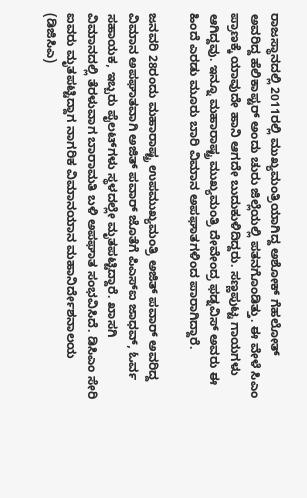ರಾಜಸ್ಥಾನದಲ್ಲಿ 2011ರಲ್ಲಿ ಮುಖ್ಯಮಂತ್ರಿಯಾಗಿದ್ದ ಅಶೋಕ್ ಗೆಹಲೋತ್ ಅವರಿದ್ದ ಹೆಲಿಕಾಪ್ಟರ್ ಅಂದು ಚುರು ಜಿಲ್ಲೆಯಲ್ಲಿ ಪತನಗೊಂಡಿತ್ತು. ಈ ವೇಳೆ ಸಿಎಂ ಪ್ರಾಣಕ್ಕೆ ಯಾವುದೇ ಹಾನಿ ಆಗದೇ ಬುದುಕುಳಿದಿದ್ದರು. ಸಣ್ಣಪುಟ್ಟ ಗಾಯಗಳು ಆಗಿದ್ದವು. ಇನ್ನೂ ಮಹಾರಾಷ್ಟ್ರ ಮುಖ್ಯಮಂತ್ರಿ ದೇವೇಂದ್ರ ಫಡ್ನವಿಸ್ ಅವರು ಈ ಹಿಂದೆ ಎರಡು ಮೂರು ಬಾರಿ ವಿಮಾನ ಅಪಘಾತಗಳಿಂದ ಪಾರಾಗಿದ್ದಾರೆ.

ಜನವರಿ 28ರಂದು ಮಹಾರಾಷ್ಟ್ರ ಉಪಮುಖ್ಯಮಂತ್ರಿ ಅಜಿತ್ ಪವಾರ್ ಅವರಿದ್ದ ವಿಮಾನ ಅಪಘಾತವಾಗಿ ಅಜಿತ್ ಪವಾರ್ ಜೊತೆಗೆ ಪಿಎಸ್‌ಐ ಜಾಧವ್, ಓರ್ವ ಸಹಾಯಕ, ಇಬ್ಬರು ಪೈಲಟ್‌ಗಳು ಸ್ಥಳದಲ್ಲೇ ಮೃತಪಟ್ಟಿದ್ದಾರೆ. ಖಾಸಗಿ ವಿಮಾನದಲ್ಲಿ ತೆರಳುವಾಗ ಬಾರಾಮತಿ ಬಳಿ ಅಪಘಾತ ಸಂಭವಿಸಿದೆ. ಡಿಸಿಎಂ ಸೇರಿ ಐವರು ಮೃತಪಟ್ಟಿದ್ದಾಗ ನಾಗರಿಕ ವಿಮಾನಯಾನ ಮಹಾನಿರ್ದೇಶನಾಲಯ (ಡಿಜಿಸಿಎ)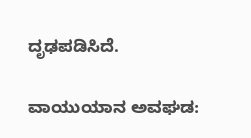ದೃಢಪಡಿಸಿದೆ.

ವಾಯುಯಾನ ಅವಘಡ: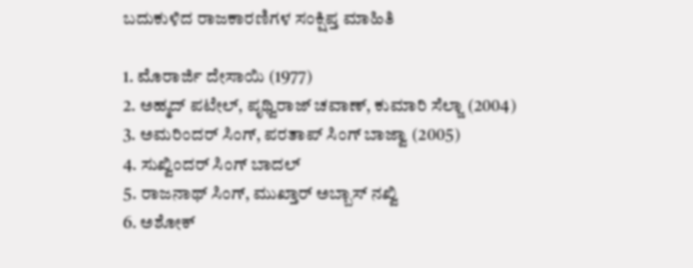ಬದುಕುಳಿದ ರಾಜಕಾರಣಿಗಳ ಸಂಕ್ಷಿಪ್ತ ಮಾಹಿತಿ

1. ಮೊರಾರ್ಜಿ ದೇಸಾಯಿ (1977)
2. ಅಹ್ಮದ್ ಪಟೇಲ್, ಪೃಥ್ವಿರಾಜ್ ಚವಾಣ್, ಕುಮಾರಿ ಸೆಲ್ಜಾ (2004)
3. ಅಮರಿಂದರ್ ಸಿಂಗ್, ಪರತಾಪ್ ಸಿಂಗ್ ಬಾಜ್ವಾ (2005)
4. ಸುಖ್ವಿಂದರ್ ಸಿಂಗ್ ಬಾದಲ್
5. ರಾಜನಾಥ್ ಸಿಂಗ್, ಮುಖ್ತಾರ್ ಅಬ್ಬಾಸ್ ನಖ್ವಿ
6. ಅಶೋಕ್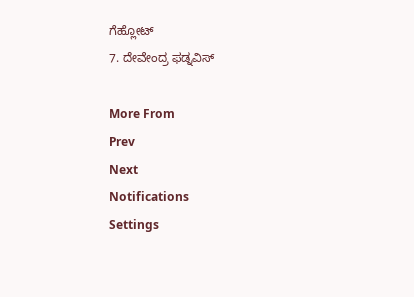ಗೆಹ್ಲೋಟ್
7. ದೇವೇಂದ್ರ ಫಡ್ನವಿಸ್

More From
Prev
Next
Notifications
Settings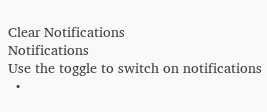Clear Notifications
Notifications
Use the toggle to switch on notifications
  •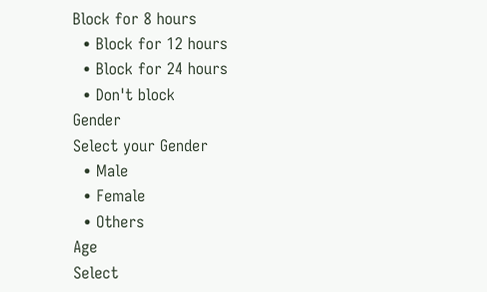Block for 8 hours
  • Block for 12 hours
  • Block for 24 hours
  • Don't block
Gender
Select your Gender
  • Male
  • Female
  • Others
Age
Select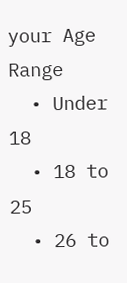your Age Range
  • Under 18
  • 18 to 25
  • 26 to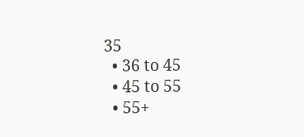35
  • 36 to 45
  • 45 to 55
  • 55+